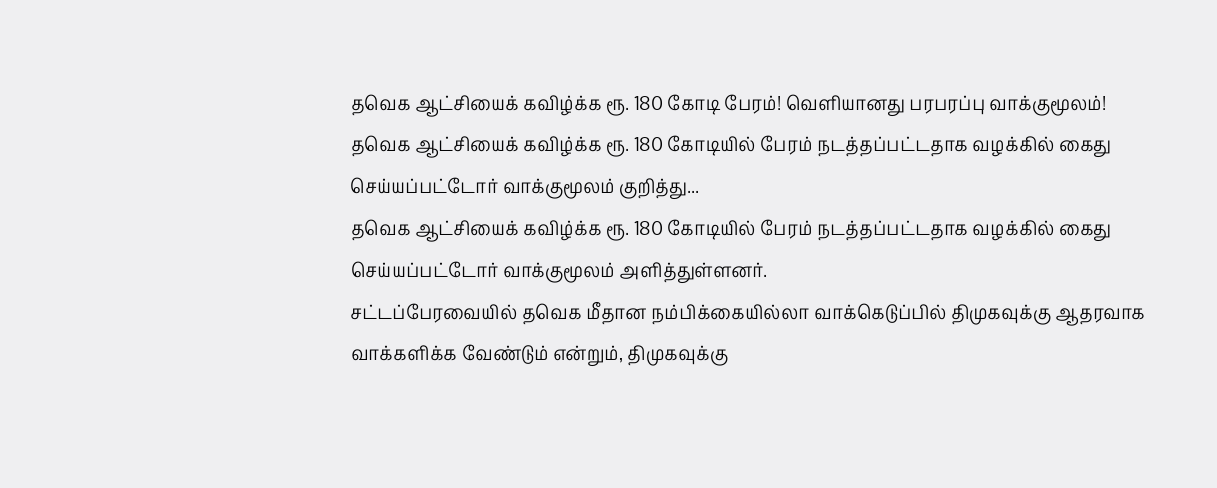தவெக ஆட்சியைக் கவிழ்க்க ரூ. 180 கோடி பேரம்! வெளியானது பரபரப்பு வாக்குமூலம்!
தவெக ஆட்சியைக் கவிழ்க்க ரூ. 180 கோடியில் பேரம் நடத்தப்பட்டதாக வழக்கில் கைது செய்யப்பட்டோர் வாக்குமூலம் குறித்து...
தவெக ஆட்சியைக் கவிழ்க்க ரூ. 180 கோடியில் பேரம் நடத்தப்பட்டதாக வழக்கில் கைது செய்யப்பட்டோர் வாக்குமூலம் அளித்துள்ளனர்.
சட்டப்பேரவையில் தவெக மீதான நம்பிக்கையில்லா வாக்கெடுப்பில் திமுகவுக்கு ஆதரவாக வாக்களிக்க வேண்டும் என்றும், திமுகவுக்கு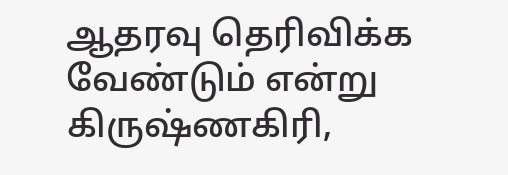ஆதரவு தெரிவிக்க வேண்டும் என்று கிருஷ்ணகிரி,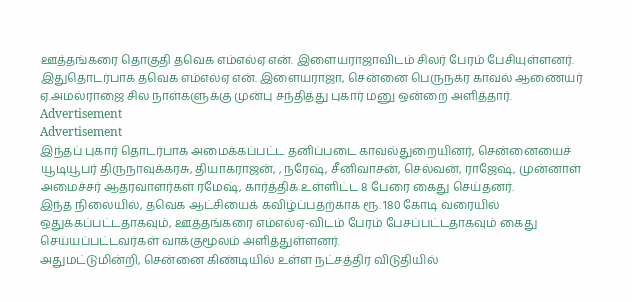ஊத்தங்கரை தொகுதி தவெக எம்எல்ஏ என். இளையராஜாவிடம் சிலர் பேரம் பேசியுள்ளனர்.
இதுதொடர்பாக தவெக எம்எல்ஏ என். இளையராஜா, சென்னை பெருநகர காவல் ஆணையர் ஏ.அமல்ராஜை சில நாள்களுக்கு முன்பு சந்தித்து புகார் மனு ஒன்றை அளித்தார்.
Advertisement
Advertisement
இந்தப் புகார் தொடர்பாக அமைக்கப்பட்ட தனிப்படை காவல்துறையினர், சென்னையைச் யூடியூபர் திருநாவுக்கரசு, தியாகராஜன், , நரேஷ், சீனிவாசன், செல்வன், ராஜேஷ், முன்னாள் அமைச்சர் ஆதரவாளர்கள் ரமேஷ், கார்த்திக் உள்ளிட்ட 8 பேரை கைது செய்தனர்.
இந்த நிலையில், தவெக ஆட்சியைக் கவிழ்ப்பதற்காக ரூ. 180 கோடி வரையில் ஒதுக்கப்பட்டதாகவும், ஊத்தங்கரை எம்எல்ஏ-விடம் பேரம் பேசப்பட்டதாகவும் கைது செய்யப்பட்டவர்கள் வாக்குமூலம் அளித்துள்ளனர்.
அதுமட்டுமின்றி, சென்னை கிண்டியில் உள்ள நட்சத்திர விடுதியில்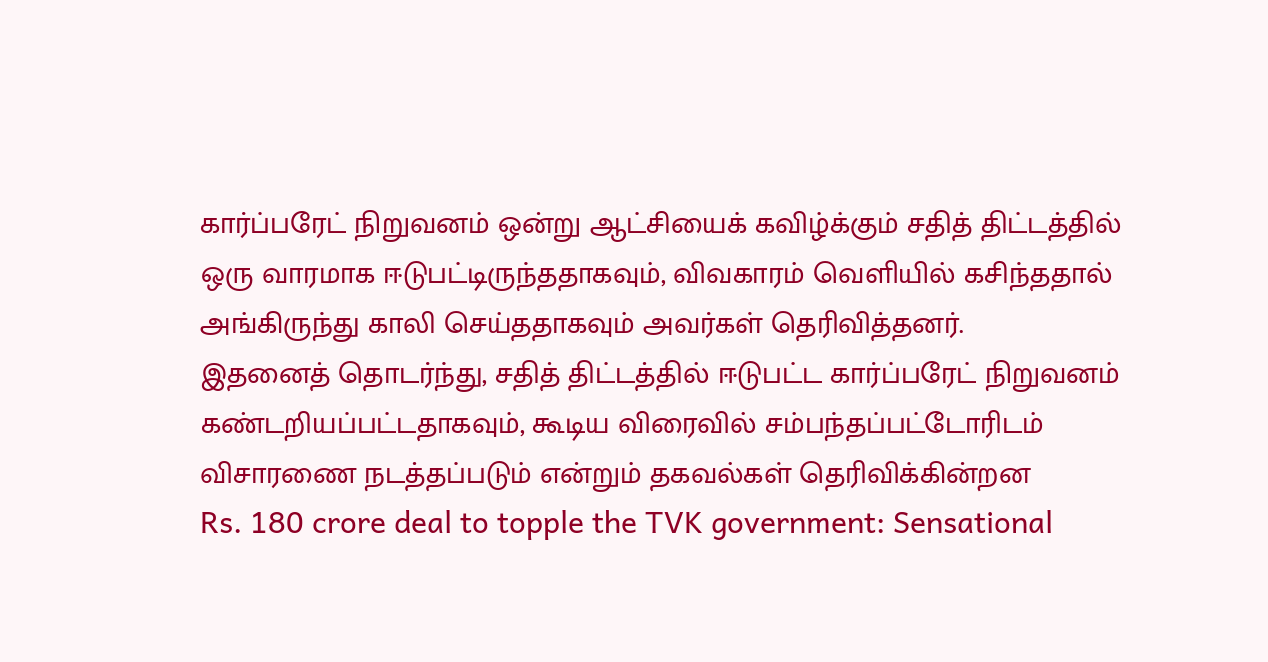கார்ப்பரேட் நிறுவனம் ஒன்று ஆட்சியைக் கவிழ்க்கும் சதித் திட்டத்தில் ஒரு வாரமாக ஈடுபட்டிருந்ததாகவும், விவகாரம் வெளியில் கசிந்ததால் அங்கிருந்து காலி செய்ததாகவும் அவர்கள் தெரிவித்தனர்.
இதனைத் தொடர்ந்து, சதித் திட்டத்தில் ஈடுபட்ட கார்ப்பரேட் நிறுவனம் கண்டறியப்பட்டதாகவும், கூடிய விரைவில் சம்பந்தப்பட்டோரிடம் விசாரணை நடத்தப்படும் என்றும் தகவல்கள் தெரிவிக்கின்றன
Rs. 180 crore deal to topple the TVK government: Sensational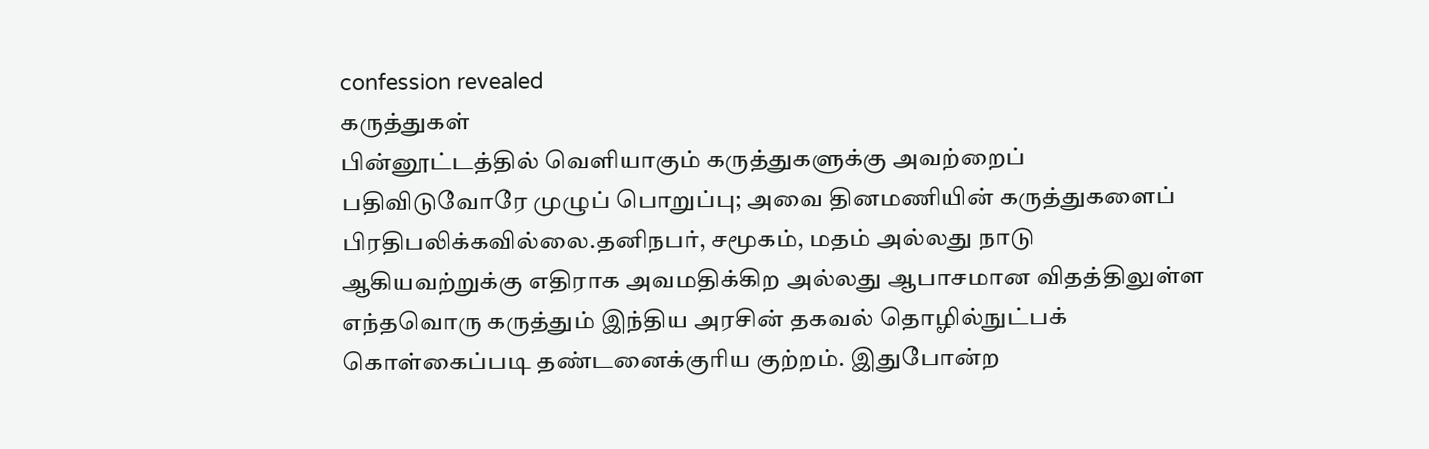confession revealed
கருத்துகள்
பின்னூட்டத்தில் வெளியாகும் கருத்துகளுக்கு அவற்றைப் பதிவிடுவோரே முழுப் பொறுப்பு; அவை தினமணியின் கருத்துகளைப் பிரதிபலிக்கவில்லை.தனிநபர், சமூகம், மதம் அல்லது நாடு ஆகியவற்றுக்கு எதிராக அவமதிக்கிற அல்லது ஆபாசமான விதத்திலுள்ள எந்தவொரு கருத்தும் இந்திய அரசின் தகவல் தொழில்நுட்பக் கொள்கைப்படி தண்டனைக்குரிய குற்றம். இதுபோன்ற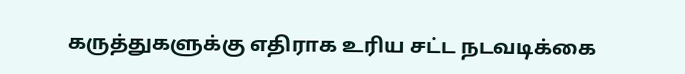கருத்துகளுக்கு எதிராக உரிய சட்ட நடவடிக்கை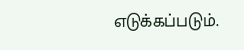எடுக்கப்படும்.